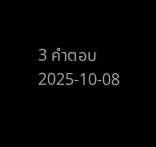3 คำตอบ2025-10-08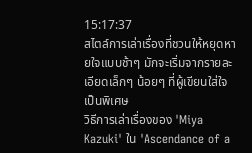15:17:37
สไตล์การเล่าเรื่องที่ชวนให้หยุดหายใจแบบช้าๆ มักจะเริ่มจากรายละเอียดเล็กๆ น้อยๆ ที่ผู้เขียนใส่ใจเป็นพิเศษ
วิธีการเล่าเรื่องของ 'Miya Kazuki' ใน 'Ascendance of a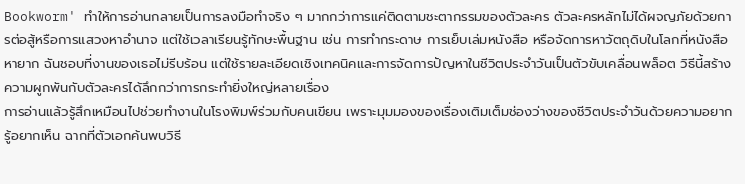Bookworm' ทำให้การอ่านกลายเป็นการลงมือทำจริง ๆ มากกว่าการแค่ติดตามชะตากรรมของตัวละคร ตัวละครหลักไม่ได้ผจญภัยด้วยการต่อสู้หรือการแสวงหาอำนาจ แต่ใช้เวลาเรียนรู้ทักษะพื้นฐาน เช่น การทำกระดาษ การเย็บเล่มหนังสือ หรือจัดการหาวัตถุดิบในโลกที่หนังสือหายาก ฉันชอบที่งานของเธอไม่รีบร้อน แต่ใช้รายละเอียดเชิงเทคนิคและการจัดการปัญหาในชีวิตประจำวันเป็นตัวขับเคลื่อนพล็อต วิธีนี้สร้างความผูกพันกับตัวละครได้ลึกกว่าการกระทำยิ่งใหญ่หลายเรื่อง
การอ่านแล้วรู้สึกเหมือนไปช่วยทำงานในโรงพิมพ์ร่วมกับคนเขียน เพราะมุมมองของเรื่องเติมเต็มช่องว่างของชีวิตประจำวันด้วยความอยากรู้อยากเห็น ฉากที่ตัวเอกค้นพบวิธี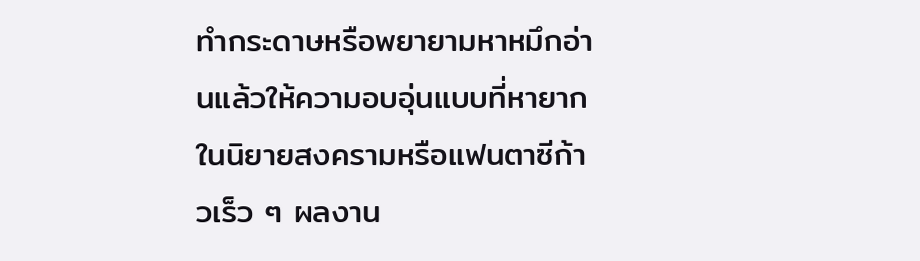ทำกระดาษหรือพยายามหาหมึกอ่านแล้วให้ความอบอุ่นแบบที่หายากในนิยายสงครามหรือแฟนตาซีก้าวเร็ว ๆ ผลงาน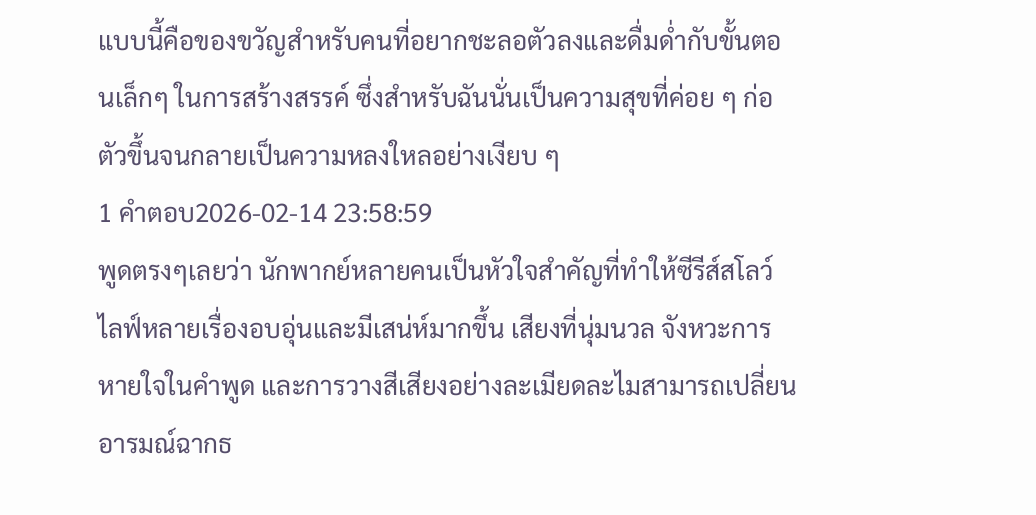แบบนี้คือของขวัญสำหรับคนที่อยากชะลอตัวลงและดื่มด่ำกับขั้นตอนเล็กๆ ในการสร้างสรรค์ ซึ่งสำหรับฉันนั่นเป็นความสุขที่ค่อย ๆ ก่อตัวขึ้นจนกลายเป็นความหลงใหลอย่างเงียบ ๆ
1 คำตอบ2026-02-14 23:58:59
พูดตรงๆเลยว่า นักพากย์หลายคนเป็นหัวใจสำคัญที่ทำให้ซีรีส์สโลว์ไลฟ์หลายเรื่องอบอุ่นและมีเสน่ห์มากขึ้น เสียงที่นุ่มนวล จังหวะการหายใจในคำพูด และการวางสีเสียงอย่างละเมียดละไมสามารถเปลี่ยนอารมณ์ฉากธ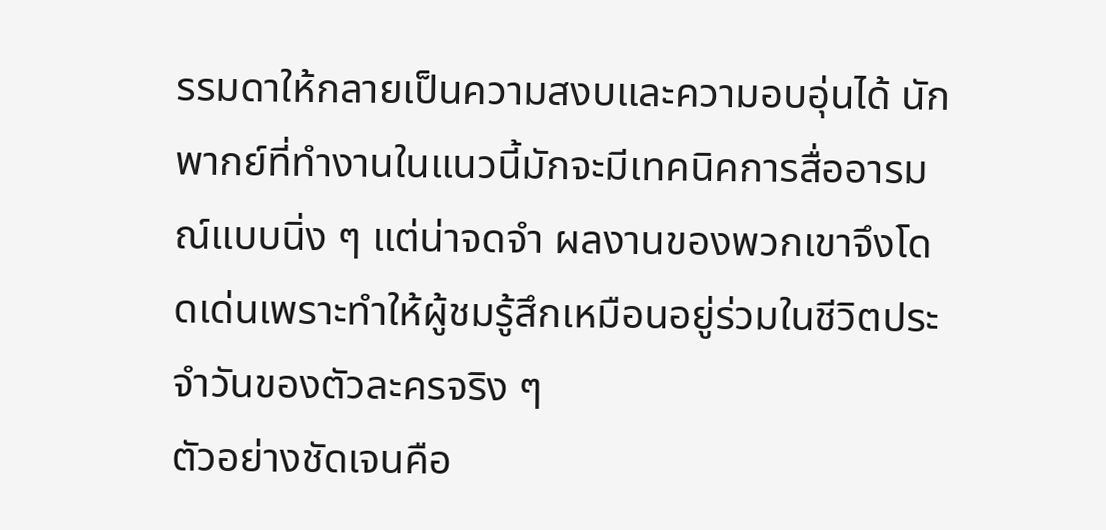รรมดาให้กลายเป็นความสงบและความอบอุ่นได้ นักพากย์ที่ทำงานในแนวนี้มักจะมีเทคนิคการสื่ออารมณ์แบบนิ่ง ๆ แต่น่าจดจำ ผลงานของพวกเขาจึงโดดเด่นเพราะทำให้ผู้ชมรู้สึกเหมือนอยู่ร่วมในชีวิตประจำวันของตัวละครจริง ๆ
ตัวอย่างชัดเจนคือ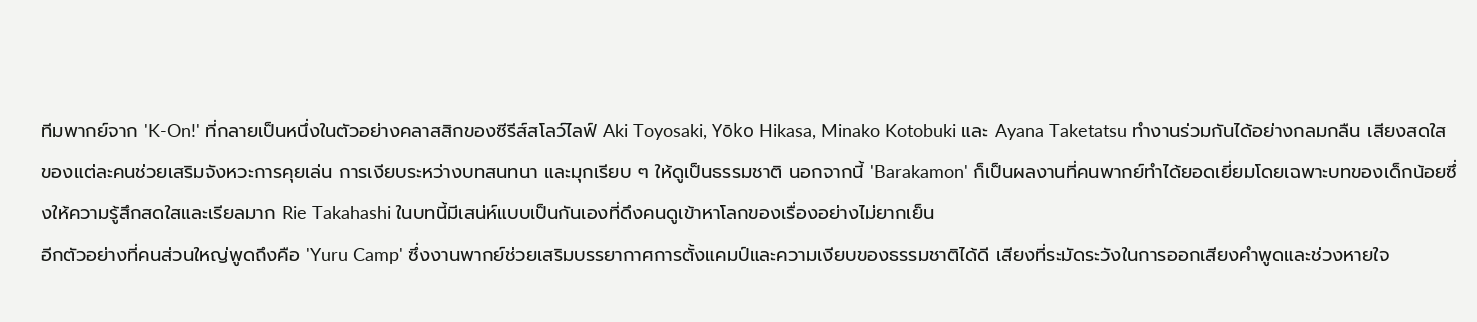ทีมพากย์จาก 'K-On!' ที่กลายเป็นหนึ่งในตัวอย่างคลาสสิกของซีรีส์สโลว์ไลฟ์ Aki Toyosaki, Yōko Hikasa, Minako Kotobuki และ Ayana Taketatsu ทำงานร่วมกันได้อย่างกลมกลืน เสียงสดใสของแต่ละคนช่วยเสริมจังหวะการคุยเล่น การเงียบระหว่างบทสนทนา และมุกเรียบ ๆ ให้ดูเป็นธรรมชาติ นอกจากนี้ 'Barakamon' ก็เป็นผลงานที่คนพากย์ทำได้ยอดเยี่ยมโดยเฉพาะบทของเด็กน้อยซึ่งให้ความรู้สึกสดใสและเรียลมาก Rie Takahashi ในบทนี้มีเสน่ห์แบบเป็นกันเองที่ดึงคนดูเข้าหาโลกของเรื่องอย่างไม่ยากเย็น
อีกตัวอย่างที่คนส่วนใหญ่พูดถึงคือ 'Yuru Camp' ซึ่งงานพากย์ช่วยเสริมบรรยากาศการตั้งแคมป์และความเงียบของธรรมชาติได้ดี เสียงที่ระมัดระวังในการออกเสียงคำพูดและช่วงหายใจ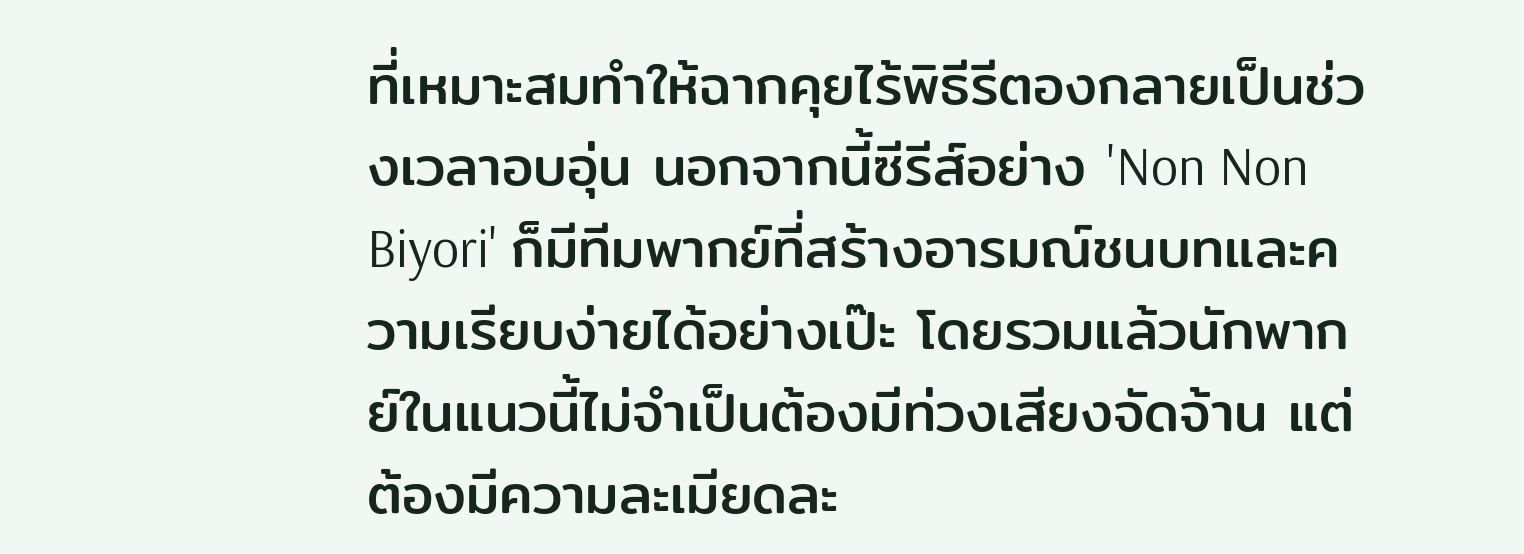ที่เหมาะสมทำให้ฉากคุยไร้พิธีรีตองกลายเป็นช่วงเวลาอบอุ่น นอกจากนี้ซีรีส์อย่าง 'Non Non Biyori' ก็มีทีมพากย์ที่สร้างอารมณ์ชนบทและความเรียบง่ายได้อย่างเป๊ะ โดยรวมแล้วนักพากย์ในแนวนี้ไม่จำเป็นต้องมีท่วงเสียงจัดจ้าน แต่ต้องมีความละเมียดละ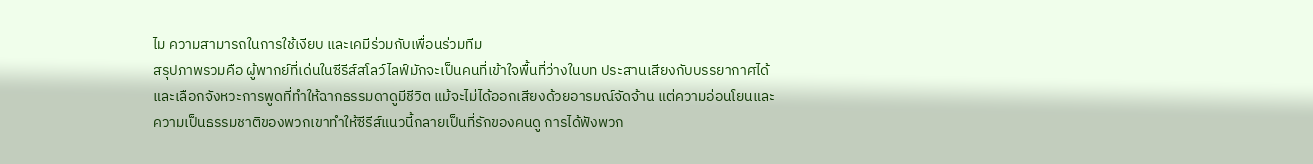ไม ความสามารถในการใช้เงียบ และเคมีร่วมกับเพื่อนร่วมทีม
สรุปภาพรวมคือ ผู้พากย์ที่เด่นในซีรีส์สโลว์ไลฟ์มักจะเป็นคนที่เข้าใจพื้นที่ว่างในบท ประสานเสียงกับบรรยากาศได้ และเลือกจังหวะการพูดที่ทำให้ฉากธรรมดาดูมีชีวิต แม้จะไม่ได้ออกเสียงด้วยอารมณ์จัดจ้าน แต่ความอ่อนโยนและความเป็นธรรมชาติของพวกเขาทำให้ซีรีส์แนวนี้กลายเป็นที่รักของคนดู การได้ฟังพวก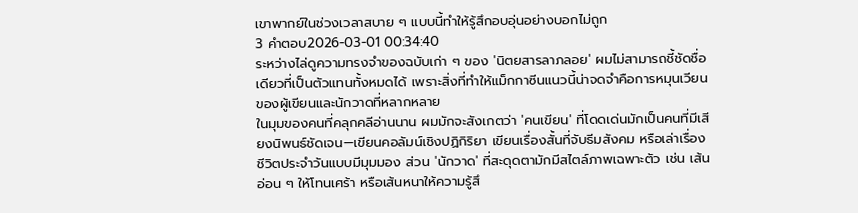เขาพากย์ในช่วงเวลาสบาย ๆ แบบนี้ทำให้รู้สึกอบอุ่นอย่างบอกไม่ถูก
3 คำตอบ2026-03-01 00:34:40
ระหว่างไล่ดูความทรงจำของฉบับเก่า ๆ ของ 'นิตยสารลาภลอย' ผมไม่สามารถชี้ชัดชื่อเดียวที่เป็นตัวแทนทั้งหมดได้ เพราะสิ่งที่ทำให้แม็กกาซีนแนวนี้น่าจดจำคือการหมุนเวียนของผู้เขียนและนักวาดที่หลากหลาย
ในมุมของคนที่คลุกคลีอ่านนาน ผมมักจะสังเกตว่า 'คนเขียน' ที่โดดเด่นมักเป็นคนที่มีเสียงนิพนธ์ชัดเจน—เขียนคอลัมน์เชิงปฏิกิริยา เขียนเรื่องสั้นที่จับธีมสังคม หรือเล่าเรื่องชีวิตประจำวันแบบมีมุมมอง ส่วน 'นักวาด' ที่สะดุดตามักมีสไตล์ภาพเฉพาะตัว เช่น เส้นอ่อน ๆ ให้โทนเศร้า หรือเส้นหนาให้ความรู้สึ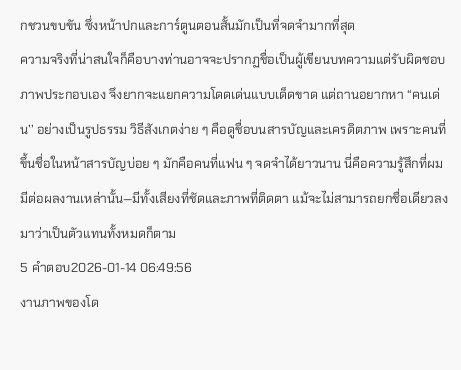กชวนขบขัน ซึ่งหน้าปกและการ์ตูนตอนสั้นมักเป็นที่จดจำมากที่สุด
ความจริงที่น่าสนใจก็คือบางท่านอาจจะปรากฏชื่อเป็นผู้เขียนบทความแต่รับผิดชอบภาพประกอบเอง จึงยากจะแยกความโดดเด่นแบบเด็ดขาด แต่ถานอยากหา ‘‘คนเด่น’’ อย่างเป็นรูปธรรม วิธีสังเกตง่าย ๆ คือดูชื่อบนสารบัญและเครดิตภาพ เพราะคนที่ขึ้นชื่อในหน้าสารบัญบ่อย ๆ มักคือคนที่แฟน ๆ จดจำได้ยาวนาน นี่คือความรู้สึกที่ผมมีต่อผลงานเหล่านั้น—มีทั้งเสียงที่ชัดและภาพที่ติดตา แม้จะไม่สามารถยกชื่อเดียวลงมาว่าเป็นตัวแทนทั้งหมดก็ตาม
5 คำตอบ2026-01-14 06:49:56
งานภาพของโด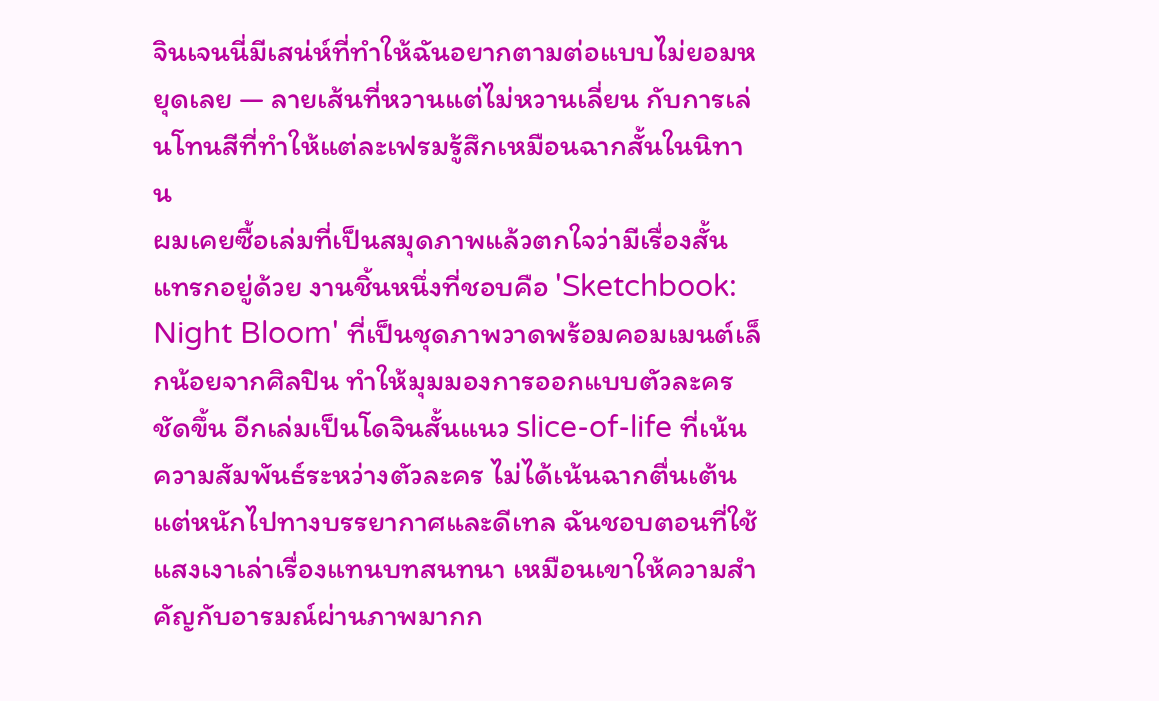จินเจนนี่มีเสน่ห์ที่ทำให้ฉันอยากตามต่อแบบไม่ยอมหยุดเลย — ลายเส้นที่หวานแต่ไม่หวานเลี่ยน กับการเล่นโทนสีที่ทำให้แต่ละเฟรมรู้สึกเหมือนฉากสั้นในนิทาน
ผมเคยซื้อเล่มที่เป็นสมุดภาพแล้วตกใจว่ามีเรื่องสั้นแทรกอยู่ด้วย งานชิ้นหนึ่งที่ชอบคือ 'Sketchbook: Night Bloom' ที่เป็นชุดภาพวาดพร้อมคอมเมนต์เล็กน้อยจากศิลปิน ทำให้มุมมองการออกแบบตัวละครชัดขึ้น อีกเล่มเป็นโดจินสั้นแนว slice-of-life ที่เน้นความสัมพันธ์ระหว่างตัวละคร ไม่ได้เน้นฉากตื่นเต้นแต่หนักไปทางบรรยากาศและดีเทล ฉันชอบตอนที่ใช้แสงเงาเล่าเรื่องแทนบทสนทนา เหมือนเขาให้ความสำคัญกับอารมณ์ผ่านภาพมากก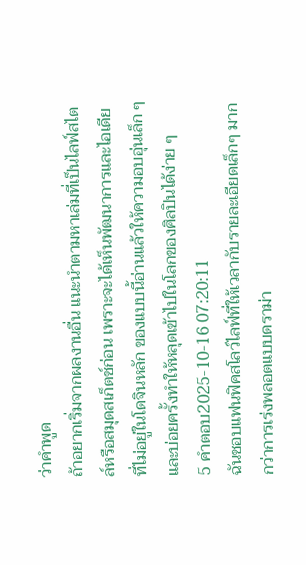ว่าคำพูด
ถ้าอยากเริ่มจากผลงานอื่น แนะนำตามหาเล่มที่เป็นไลฟ์สไตล์หรือสมุดสเก็ตช์ก่อน เพราะจะได้เห็นพัฒนาการและไอเดียที่ไม่อยู่ในโดจินหลัก ของแบบนี้อ่านแล้วให้ความอบอุ่นเล็ก ๆ และบ่อยครั้งทำให้หลุดเข้าไปในโลกของศิลปินได้ง่าย ๆ
5 คำตอบ2025-10-16 07:20:11
ฉันชอบแฟนฟิคสโลว์ไลฟ์ที่ให้เวลากับรายละเอียดเล็กๆ มากกว่าการเร่งพลอตแบบดราม่า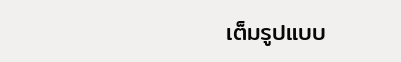เต็มรูปแบบ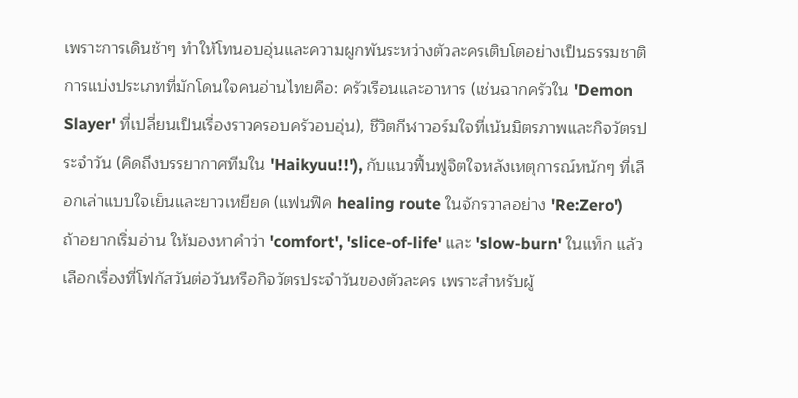เพราะการเดินช้าๆ ทำให้โทนอบอุ่นและความผูกพันระหว่างตัวละครเติบโตอย่างเป็นธรรมชาติ
การแบ่งประเภทที่มักโดนใจคนอ่านไทยคือ: ครัวเรือนและอาหาร (เช่นฉากครัวใน 'Demon Slayer' ที่เปลี่ยนเป็นเรื่องราวครอบครัวอบอุ่น), ชีวิตกีฬาวอร์มใจที่เน้นมิตรภาพและกิจวัตรประจำวัน (คิดถึงบรรยากาศทีมใน 'Haikyuu!!'), กับแนวฟื้นฟูจิตใจหลังเหตุการณ์หนักๆ ที่เลือกเล่าแบบใจเย็นและยาวเหยียด (แฟนฟิค healing route ในจักรวาลอย่าง 'Re:Zero')
ถ้าอยากเริ่มอ่าน ให้มองหาคำว่า 'comfort', 'slice-of-life' และ 'slow-burn' ในแท็ก แล้วเลือกเรื่องที่โฟกัสวันต่อวันหรือกิจวัตรประจำวันของตัวละคร เพราะสำหรับผู้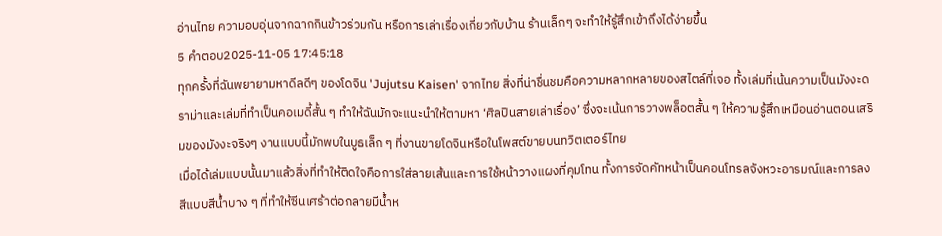อ่านไทย ความอบอุ่นจากฉากกินข้าวร่วมกัน หรือการเล่าเรื่องเกี่ยวกับบ้าน ร้านเล็กๆ จะทำให้รู้สึกเข้าถึงได้ง่ายขึ้น
5 คำตอบ2025-11-05 17:45:18
ทุกครั้งที่ฉันพยายามหาดีลดีๆ ของโดจิน 'Jujutsu Kaisen' จากไทย สิ่งที่น่าชื่นชมคือความหลากหลายของสไตล์ที่เจอ ทั้งเล่มที่เน้นความเป็นมังงะดราม่าและเล่มที่ทำเป็นคอเมดี้สั้น ๆ ทำให้ฉันมักจะแนะนำให้ตามหา ‘ศิลปินสายเล่าเรื่อง’ ซึ่งจะเน้นการวางพล็อตสั้น ๆ ให้ความรู้สึกเหมือนอ่านตอนเสริมของมังงะจริงๆ งานแบบนี้มักพบในบูธเล็ก ๆ ที่งานขายโดจินหรือในโพสต์ขายบนทวิตเตอร์ไทย
เมื่อได้เล่มแบบนั้นมาแล้วสิ่งที่ทำให้ติดใจคือการใส่ลายเส้นและการใช้หน้าวางแผงที่คุมโทน ทั้งการจัดคัทหน้าเป็นคอนโทรลจังหวะอารมณ์และการลงสีแบบสีน้ำบาง ๆ ที่ทำให้ซีนเศร้าต่อกลายมีน้ำห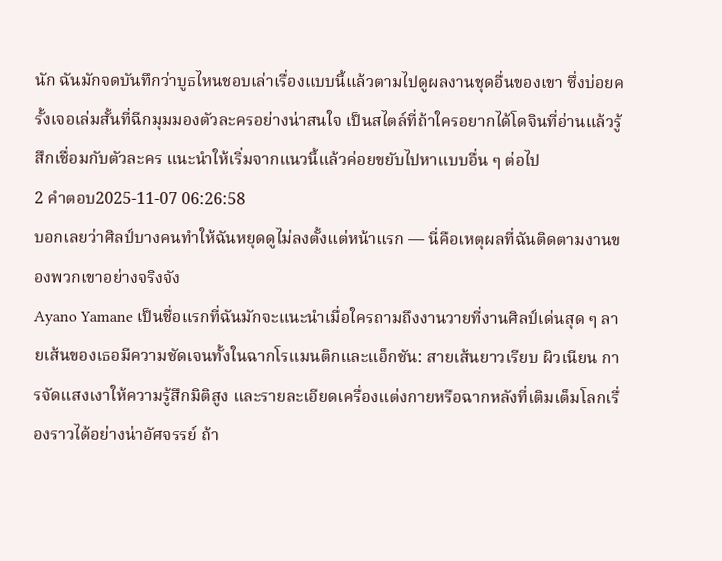นัก ฉันมักจดบันทึกว่าบูธไหนชอบเล่าเรื่องแบบนี้แล้วตามไปดูผลงานชุดอื่นของเขา ซึ่งบ่อยครั้งเจอเล่มสั้นที่ฉีกมุมมองตัวละครอย่างน่าสนใจ เป็นสไตล์ที่ถ้าใครอยากได้โดจินที่อ่านแล้วรู้สึกเชื่อมกับตัวละคร แนะนำให้เริ่มจากแนวนี้แล้วค่อยขยับไปหาแบบอื่น ๆ ต่อไป
2 คำตอบ2025-11-07 06:26:58
บอกเลยว่าศิลป์บางคนทำให้ฉันหยุดดูไม่ลงตั้งแต่หน้าแรก — นี่คือเหตุผลที่ฉันติดตามงานของพวกเขาอย่างจริงจัง
Ayano Yamane เป็นชื่อแรกที่ฉันมักจะแนะนำเมื่อใครถามถึงงานวายที่งานศิลป์เด่นสุด ๆ ลายเส้นของเธอมีความชัดเจนทั้งในฉากโรแมนติกและแอ็กชัน: สายเส้นยาวเรียบ ผิวเนียน การจัดแสงเงาให้ความรู้สึกมิติสูง และรายละเอียดเครื่องแต่งกายหรือฉากหลังที่เติมเต็มโลกเรื่องราวได้อย่างน่าอัศจรรย์ ถ้า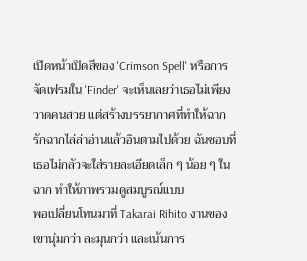เปิดหน้าเปิดสีของ 'Crimson Spell' หรือการจัดเฟรมใน 'Finder' จะเห็นเลยว่าเธอไม่เพียงวาดคนสวย แต่สร้างบรรยากาศที่ทำให้ฉากรักฉากไล่ล่าอ่านแล้วอินตามไปด้วย ฉันชอบที่เธอไม่กลัวจะใส่รายละเอียดเล็ก ๆ น้อย ๆ ในฉาก ทำให้ภาพรวมดูสมบูรณ์แบบ
พอเปลี่ยนโทนมาที่ Takarai Rihito งานของเขานุ่มกว่า ละมุนกว่า และเน้นการ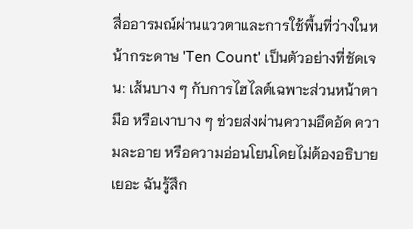สื่ออารมณ์ผ่านแววตาและการใช้พื้นที่ว่างในหน้ากระดาษ 'Ten Count' เป็นตัวอย่างที่ชัดเจน: เส้นบาง ๆ กับการไฮไลต์เฉพาะส่วนหน้าตา มือ หรือเงาบาง ๆ ช่วยส่งผ่านความอึดอัด ความละอาย หรือความอ่อนโยนโดยไม่ต้องอธิบายเยอะ ฉันรู้สึก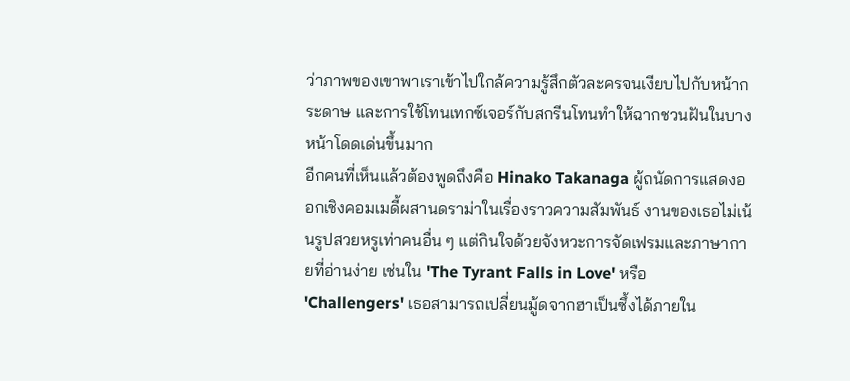ว่าภาพของเขาพาเราเข้าไปใกล้ความรู้สึกตัวละครจนเงียบไปกับหน้ากระดาษ และการใช้โทนเทกซ์เจอร์กับสกรีนโทนทำให้ฉากชวนฝันในบางหน้าโดดเด่นขึ้นมาก
อีกคนที่เห็นแล้วต้องพูดถึงคือ Hinako Takanaga ผู้ถนัดการแสดงออกเชิงคอมเมดี้ผสานดราม่าในเรื่องราวความสัมพันธ์ งานของเธอไม่เน้นรูปสวยหรูเท่าคนอื่น ๆ แต่กินใจด้วยจังหวะการจัดเฟรมและภาษากายที่อ่านง่าย เช่นใน 'The Tyrant Falls in Love' หรือ 'Challengers' เธอสามารถเปลี่ยนมู้ดจากฮาเป็นซึ้งได้ภายใน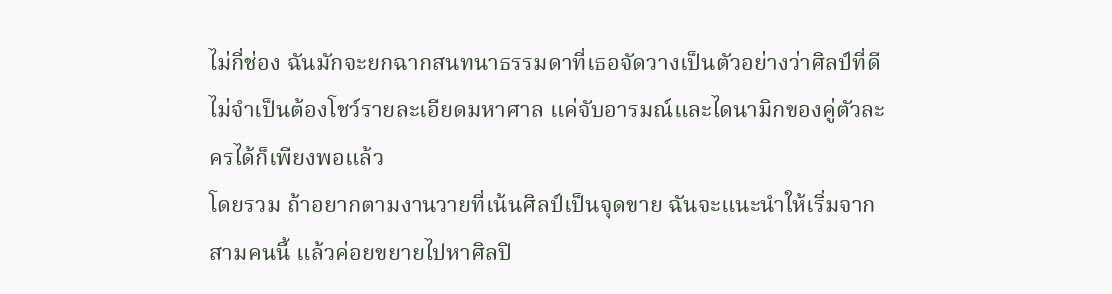ไม่กี่ช่อง ฉันมักจะยกฉากสนทนาธรรมดาที่เธอจัดวางเป็นตัวอย่างว่าศิลป์ที่ดีไม่จำเป็นต้องโชว์รายละเอียดมหาศาล แค่จับอารมณ์และไดนามิกของคู่ตัวละครได้ก็เพียงพอแล้ว
โดยรวม ถ้าอยากตามงานวายที่เน้นศิลป์เป็นจุดขาย ฉันจะแนะนำให้เริ่มจากสามคนนี้ แล้วค่อยขยายไปหาศิลปิ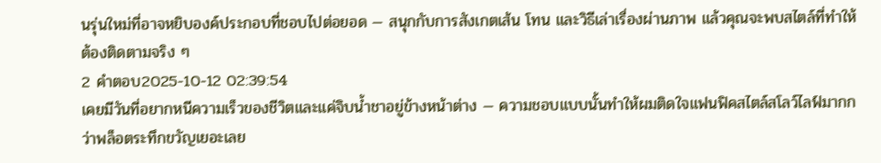นรุ่นใหม่ที่อาจหยิบองค์ประกอบที่ชอบไปต่อยอด — สนุกกับการสังเกตเส้น โทน และวิธีเล่าเรื่องผ่านภาพ แล้วคุณจะพบสไตล์ที่ทำให้ต้องติดตามจริง ๆ
2 คำตอบ2025-10-12 02:39:54
เคยมีวันที่อยากหนีความเร็วของชีวิตและแค่จิบน้ำชาอยู่ข้างหน้าต่าง — ความชอบแบบนั้นทำให้ผมติดใจแฟนฟิคสไตล์สโลว์ไลฟ์มากกว่าพล็อตระทึกขวัญเยอะเลย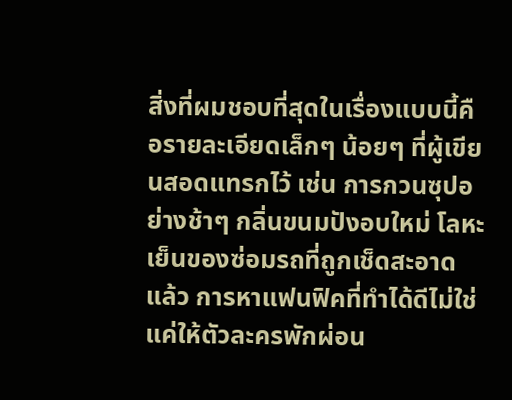สิ่งที่ผมชอบที่สุดในเรื่องแบบนี้คือรายละเอียดเล็กๆ น้อยๆ ที่ผู้เขียนสอดแทรกไว้ เช่น การกวนซุปอย่างช้าๆ กลิ่นขนมปังอบใหม่ โลหะเย็นของซ่อมรถที่ถูกเช็ดสะอาดแล้ว การหาแฟนฟิคที่ทำได้ดีไม่ใช่แค่ให้ตัวละครพักผ่อน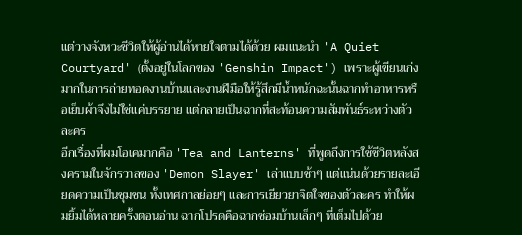แต่วางจังหวะชีวิตให้ผู้อ่านได้หายใจตามได้ด้วย ผมแนะนำ 'A Quiet Courtyard' (ตั้งอยู่ในโลกของ 'Genshin Impact') เพราะผู้เขียนเก่งมากในการถ่ายทอดงานบ้านและงานฝีมือให้รู้สึกมีน้ำหนักฉะนั้นฉากทำอาหารหรือเย็บผ้าจึงไม่ใช่แค่บรรยาย แต่กลายเป็นฉากที่สะท้อนความสัมพันธ์ระหว่างตัวละคร
อีกเรื่องที่ผมโอเคมากคือ 'Tea and Lanterns' ที่พูดถึงการใช้ชีวิตหลังสงครามในจักรวาลของ 'Demon Slayer' เล่าแบบช้าๆ แต่แน่นด้วยรายละเอียดความเป็นชุมชน ทั้งเทศกาลย่อยๆ และการเยียวยาจิตใจของตัวละคร ทำให้ผมยิ้มได้หลายครั้งตอนอ่าน ฉากโปรดคือฉากซ่อมบ้านเล็กๆ ที่เต็มไปด้วย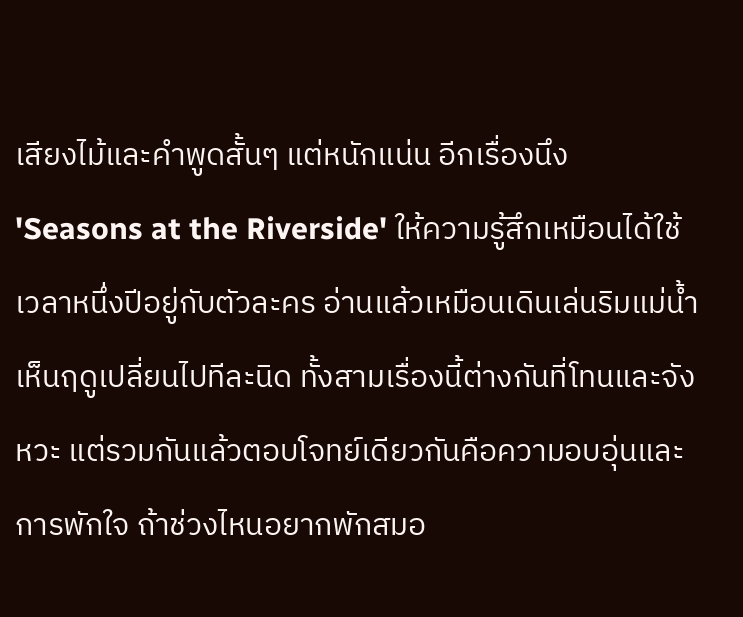เสียงไม้และคำพูดสั้นๆ แต่หนักแน่น อีกเรื่องนึง 'Seasons at the Riverside' ให้ความรู้สึกเหมือนได้ใช้เวลาหนึ่งปีอยู่กับตัวละคร อ่านแล้วเหมือนเดินเล่นริมแม่น้ำเห็นฤดูเปลี่ยนไปทีละนิด ทั้งสามเรื่องนี้ต่างกันที่โทนและจังหวะ แต่รวมกันแล้วตอบโจทย์เดียวกันคือความอบอุ่นและการพักใจ ถ้าช่วงไหนอยากพักสมอ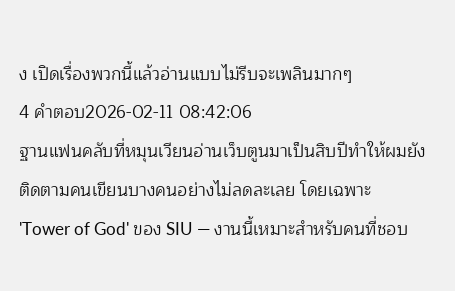ง เปิดเรื่องพวกนี้แล้วอ่านแบบไม่รีบจะเพลินมากๆ
4 คำตอบ2026-02-11 08:42:06
ฐานแฟนคลับที่หมุนเวียนอ่านเว็บตูนมาเป็นสิบปีทำให้ผมยังติดตามคนเขียนบางคนอย่างไม่ลดละเลย โดยเฉพาะ 'Tower of God' ของ SIU — งานนี้เหมาะสำหรับคนที่ชอบ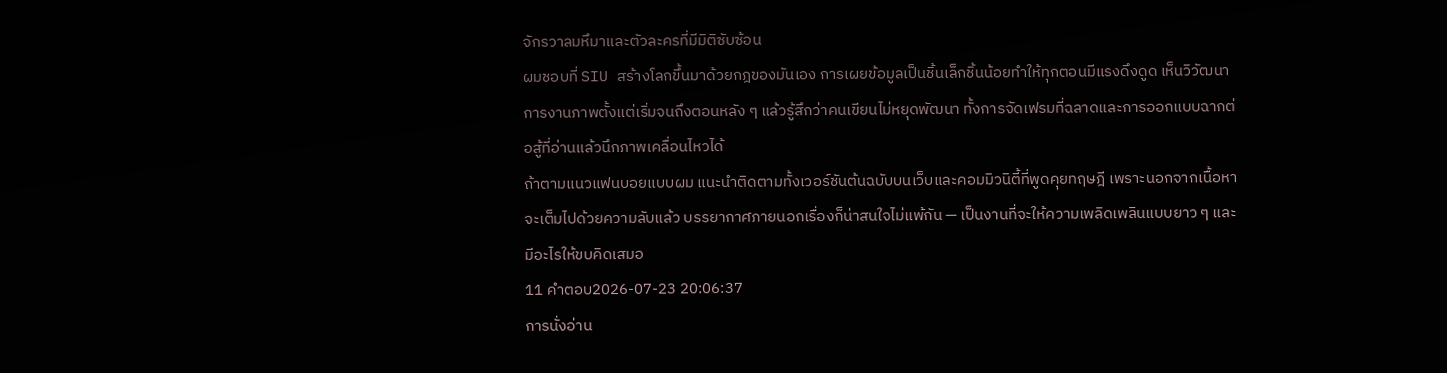จักรวาลมหึมาและตัวละครที่มีมิติซับซ้อน
ผมชอบที่ SIU สร้างโลกขึ้นมาด้วยกฎของมันเอง การเผยข้อมูลเป็นชิ้นเล็กชิ้นน้อยทำให้ทุกตอนมีแรงดึงดูด เห็นวิวัฒนาการงานภาพตั้งแต่เริ่มจนถึงตอนหลัง ๆ แล้วรู้สึกว่าคนเขียนไม่หยุดพัฒนา ทั้งการจัดเฟรมที่ฉลาดและการออกแบบฉากต่อสู้ที่อ่านแล้วนึกภาพเคลื่อนไหวได้
ถ้าตามแนวแฟนบอยแบบผม แนะนำติดตามทั้งเวอร์ชันต้นฉบับบนเว็บและคอมมิวนิตี้ที่พูดคุยทฤษฎี เพราะนอกจากเนื้อหาจะเต็มไปด้วยความลับแล้ว บรรยากาศภายนอกเรื่องก็น่าสนใจไม่แพ้กัน — เป็นงานที่จะให้ความเพลิดเพลินแบบยาว ๆ และมีอะไรให้ขบคิดเสมอ
11 คำตอบ2026-07-23 20:06:37
การนั่งอ่าน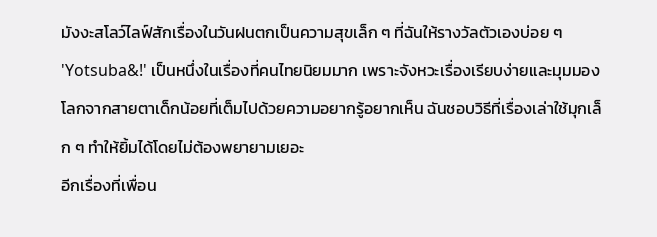มังงะสโลว์ไลฟ์สักเรื่องในวันฝนตกเป็นความสุขเล็ก ๆ ที่ฉันให้รางวัลตัวเองบ่อย ๆ
'Yotsuba&!' เป็นหนึ่งในเรื่องที่คนไทยนิยมมาก เพราะจังหวะเรื่องเรียบง่ายและมุมมองโลกจากสายตาเด็กน้อยที่เต็มไปด้วยความอยากรู้อยากเห็น ฉันชอบวิธีที่เรื่องเล่าใช้มุกเล็ก ๆ ทำให้ยิ้มได้โดยไม่ต้องพยายามเยอะ
อีกเรื่องที่เพื่อน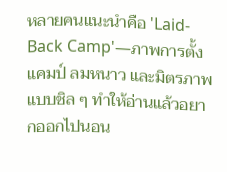หลายคนแนะนำคือ 'Laid-Back Camp'—ภาพการตั้งแคมป์ ลมหนาว และมิตรภาพแบบชิล ๆ ทำให้อ่านแล้วอยากออกไปนอน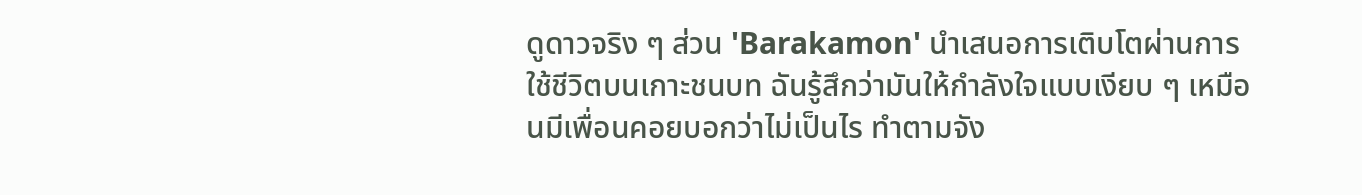ดูดาวจริง ๆ ส่วน 'Barakamon' นำเสนอการเติบโตผ่านการใช้ชีวิตบนเกาะชนบท ฉันรู้สึกว่ามันให้กำลังใจแบบเงียบ ๆ เหมือนมีเพื่อนคอยบอกว่าไม่เป็นไร ทำตามจัง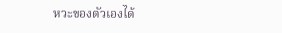หวะของตัวเองได้